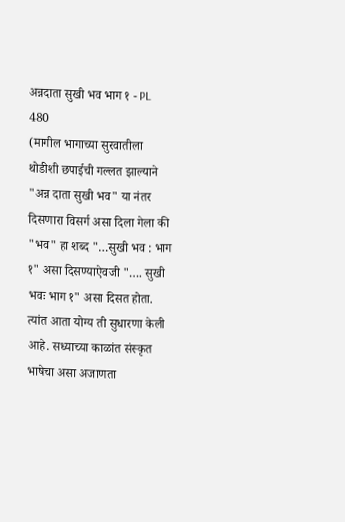अन्नदाता सुखी भव भाग १ - PL 480
(मागील भागाच्या सुरवातीला थोडीशी छपाईची गल्लत झाल्याने "अन्न दाता सुखी भव" या नंतर दिसणारा विसर्ग असा दिला गेला की "भव" हा शब्द "…सुखी भव : भाग १" असा दिसण्याऐवजी "…. सुखी भवः भाग १" असा दिसत होता. त्यांत आता योग्य ती सुधारणा केली आहे. सध्याच्या काळांत संस्कृत भाषेचा असा अजाणता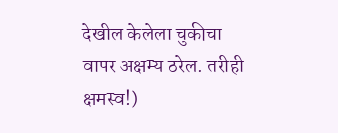देखील केलेला चुकीचा वापर अक्षम्य ठरेल. तरीही क्षमस्व!)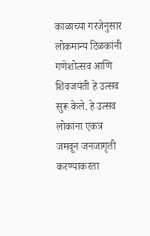काळाच्या गरजेनुसार लोकमान्य टिळकांनी गणेशोत्सव आणि शिवजयंती हे उत्सव सुरू केले. हे उत्सव लोकांना एकत्र जमवून जनजागृती करण्याकरता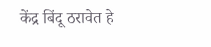केंद्र बिंदू ठरावेत हे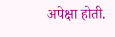अपेक्षा होती.